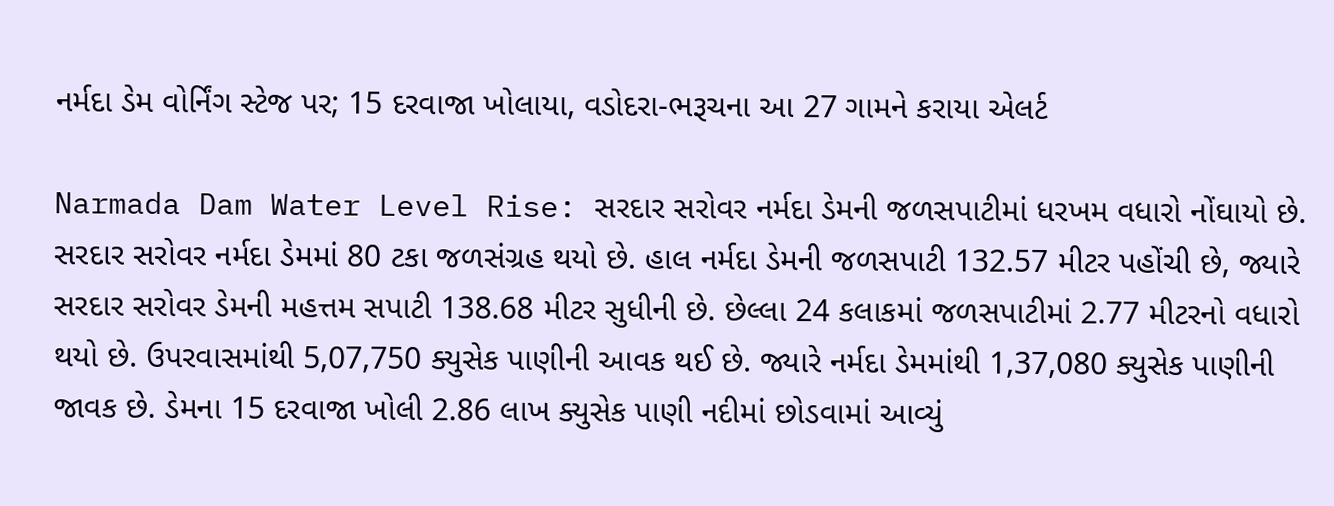નર્મદા ડેમ વોર્નિંગ સ્ટેજ પર; 15 દરવાજા ખોલાયા, વડોદરા-ભરૂચના આ 27 ગામને કરાયા એલર્ટ

Narmada Dam Water Level Rise: સરદાર સરોવર નર્મદા ડેમની જળસપાટીમાં ધરખમ વધારો નોંઘાયો છે. સરદાર સરોવર નર્મદા ડેમમાં 80 ટકા જળસંગ્રહ થયો છે. હાલ નર્મદા ડેમની જળસપાટી 132.57 મીટર પહોંચી છે, જ્યારે સરદાર સરોવર ડેમની મહત્તમ સપાટી 138.68 મીટર સુધીની છે. છેલ્લા 24 કલાકમાં જળસપાટીમાં 2.77 મીટરનો વધારો થયો છે. ઉપરવાસમાંથી 5,07,750 ક્યુસેક પાણીની આવક થઈ છે. જ્યારે નર્મદા ડેમમાંથી 1,37,080 ક્યુસેક પાણીની જાવક છે. ડેમના 15 દરવાજા ખોલી 2.86 લાખ ક્યુસેક પાણી નદીમાં છોડવામાં આવ્યું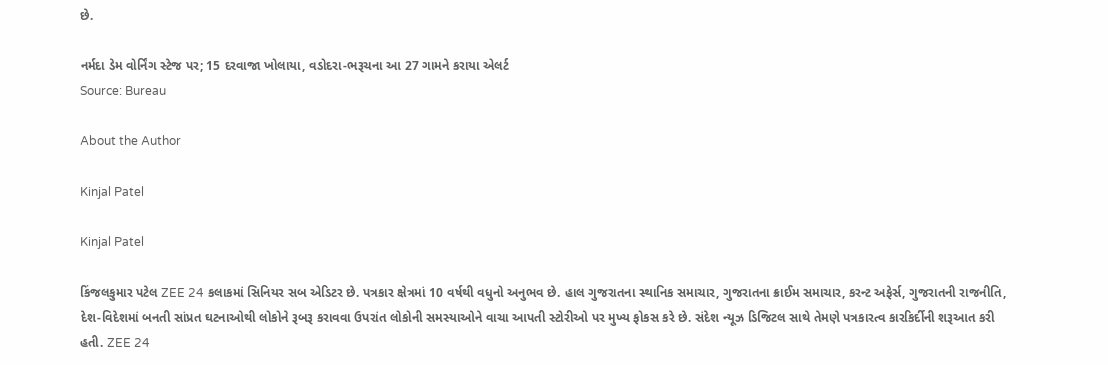છે.

નર્મદા ડેમ વોર્નિંગ સ્ટેજ પર; 15 દરવાજા ખોલાયા, વડોદરા-ભરૂચના આ 27 ગામને કરાયા એલર્ટ
Source: Bureau

About the Author

Kinjal Patel

Kinjal Patel

કિંજલકુમાર પટેલ ZEE 24 કલાકમાં સિનિયર સબ એડિટર છે. પત્રકાર ક્ષેત્રમાં 10 વર્ષથી વધુનો અનુભવ છે. હાલ ગુજરાતના સ્થાનિક સમાચાર, ગુજરાતના ક્રાઈમ સમાચાર, કરન્ટ અફેર્સ, ગુજરાતની રાજનીતિ, દેશ-વિદેશમાં બનતી સાંપ્રત ઘટનાઓથી લોકોને રૂબરૂ કરાવવા ઉપરાંત લોકોની સમસ્યાઓને વાચા આપતી સ્ટોરીઓ પર મુખ્ય ફોકસ કરે છે. સંદેશ ન્યૂઝ ડિજિટલ સાથે તેમણે પત્રકારત્વ કારકિર્દીની શરૂઆત કરી હતી. ZEE 24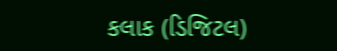કલાક (ડિજિટલ)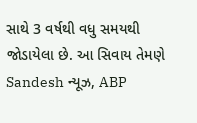સાથે 3 વર્ષથી વધુ સમયથી જોડાયેલા છે. આ સિવાય તેમણે Sandesh ન્યૂઝ, ABP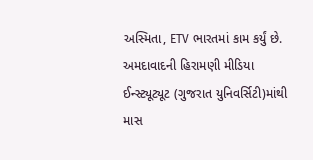અસ્મિતા, ETV ભારતમાં કામ કર્યું છે. અમદાવાદની હિરામણી મીડિયા ઈન્સ્ટ્યૂટ્યૂટ (ગુજરાત યુનિવર્સિટી)માંથી માસ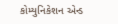કોમ્યુનિકેશન એન્ડ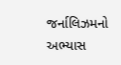જર્નાલિઝમનો અભ્યાસ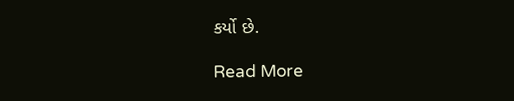કર્યો છે.

Read More